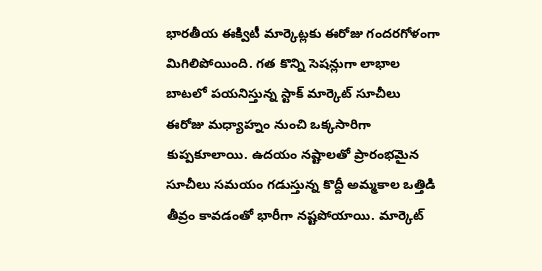భారతీయ ఈక్విటీ మార్కెట్లకు ఈరోజు గందరగోళంగా మిగిలిపోయింది. గత కొన్ని సెషన్లుగా లాభాల బాటలో పయనిస్తున్న స్టాక్ మార్కెట్ సూచీలు ఈరోజు మధ్యాహ్నం నుంచి ఒక్కసారిగా కుప్పకూలాయి. ఉదయం నష్టాలతో ప్రారంభమైన సూచీలు సమయం గడుస్తున్న కొద్దీ అమ్మకాల ఒత్తిడి తీవ్రం కావడంతో భారీగా నష్టపోయాయి. మార్కెట్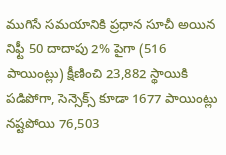ముగిసే సమయానికి ప్రధాన సూచీ అయిన నిఫ్టీ 50 దాదాపు 2% పైగా (516 పాయింట్లు) క్షీణించి 23,882 స్థాయికి పడిపోగా, సెన్సెక్స్ కూడా 1677 పాయింట్లు నష్టపోయి 76,503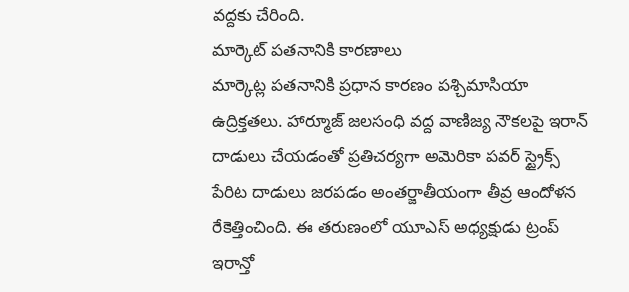వద్దకు చేరింది.
మార్కెట్ పతనానికి కారణాలు
మార్కెట్ల పతనానికి ప్రధాన కారణం పశ్చిమాసియా ఉద్రిక్తతలు. హార్మూజ్ జలసంధి వద్ద వాణిజ్య నౌకలపై ఇరాన్ దాడులు చేయడంతో ప్రతిచర్యగా అమెరికా పవర్ స్ట్రైక్స్ పేరిట దాడులు జరపడం అంతర్జాతీయంగా తీవ్ర ఆందోళన రేకెత్తించింది. ఈ తరుణంలో యూఎస్ అధ్యక్షుడు ట్రంప్ ఇరాన్తో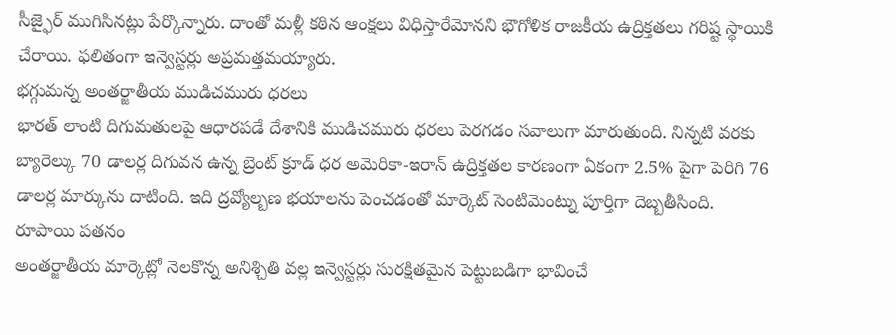సీజ్ఫైర్ ముగిసినట్లు పేర్కొన్నారు. దాంతో మళ్లీ కఠిన ఆంక్షలు విధిస్తారేమోనని భౌగోళిక రాజకీయ ఉద్రిక్తతలు గరిష్ట స్థాయికి చేరాయి. ఫలితంగా ఇన్వెస్టర్లు అప్రమత్తమయ్యారు.
భగ్గుమన్న అంతర్జాతీయ ముడిచమురు ధరలు
భారత్ లాంటి దిగుమతులపై ఆధారపడే దేశానికి ముడిచమురు ధరలు పెరగడం సవాలుగా మారుతుంది. నిన్నటి వరకు బ్యారెల్కు 70 డాలర్ల దిగువన ఉన్న బ్రెంట్ క్రూడ్ ధర అమెరికా-ఇరాన్ ఉద్రిక్తతల కారణంగా ఏకంగా 2.5% పైగా పెరిగి 76 డాలర్ల మార్కును దాటింది. ఇది ద్రవ్యోల్బణ భయాలను పెంచడంతో మార్కెట్ సెంటిమెంట్ను పూర్తిగా దెబ్బతీసింది.
రూపాయి పతనం
అంతర్జాతీయ మార్కెట్లో నెలకొన్న అనిశ్చితి వల్ల ఇన్వెస్టర్లు సురక్షితమైన పెట్టుబడిగా భావించే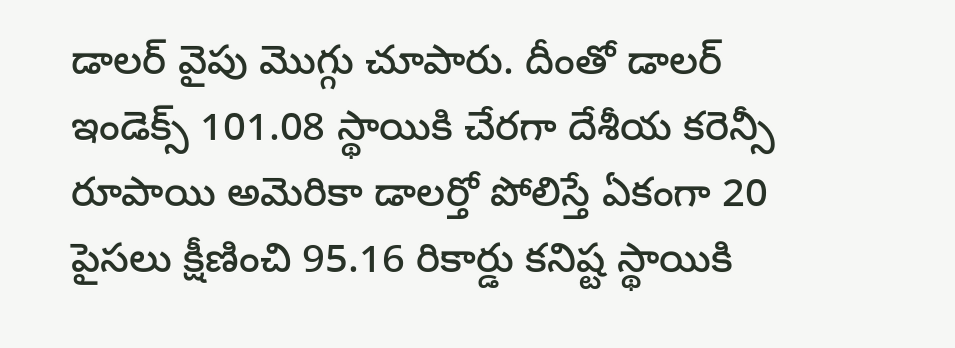డాలర్ వైపు మొగ్గు చూపారు. దీంతో డాలర్ ఇండెక్స్ 101.08 స్థాయికి చేరగా దేశీయ కరెన్సీ రూపాయి అమెరికా డాలర్తో పోలిస్తే ఏకంగా 20 పైసలు క్షీణించి 95.16 రికార్డు కనిష్ట స్థాయికి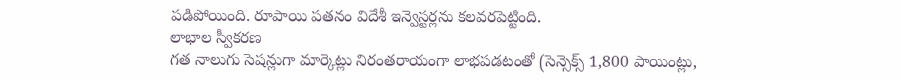పడిపోయింది. రూపాయి పతనం విదేశీ ఇన్వెస్టర్లను కలవరపెట్టింది.
లాభాల స్వీకరణ
గత నాలుగు సెషన్లుగా మార్కెట్లు నిరంతరాయంగా లాభపడటంతో (సెన్సెక్స్ 1,800 పాయింట్లు,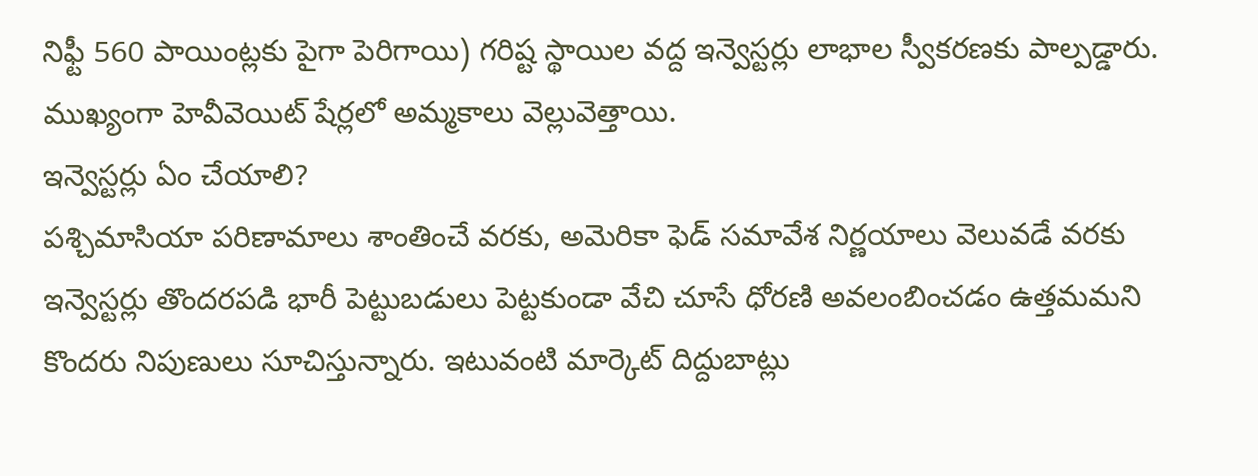నిఫ్టీ 560 పాయింట్లకు పైగా పెరిగాయి) గరిష్ట స్థాయిల వద్ద ఇన్వెస్టర్లు లాభాల స్వీకరణకు పాల్పడ్డారు. ముఖ్యంగా హెవీవెయిట్ షేర్లలో అమ్మకాలు వెల్లువెత్తాయి.
ఇన్వెస్టర్లు ఏం చేయాలి?
పశ్చిమాసియా పరిణామాలు శాంతించే వరకు, అమెరికా ఫెడ్ సమావేశ నిర్ణయాలు వెలువడే వరకు ఇన్వెస్టర్లు తొందరపడి భారీ పెట్టుబడులు పెట్టకుండా వేచి చూసే ధోరణి అవలంబించడం ఉత్తమమని కొందరు నిపుణులు సూచిస్తున్నారు. ఇటువంటి మార్కెట్ దిద్దుబాట్లు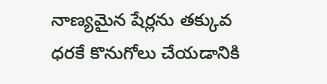నాణ్యమైన షేర్లను తక్కువ ధరకే కొనుగోలు చేయడానికి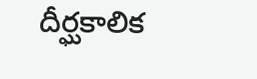దీర్ఘకాలిక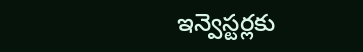ఇన్వెస్టర్లకు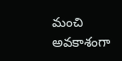మంచి అవకాశంగా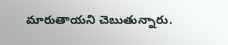మారుతాయని చెబుతున్నారు.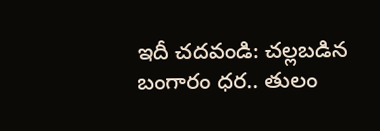ఇదీ చదవండి: చల్లబడిన బంగారం ధర.. తులం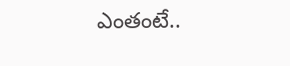ఎంతంటే..